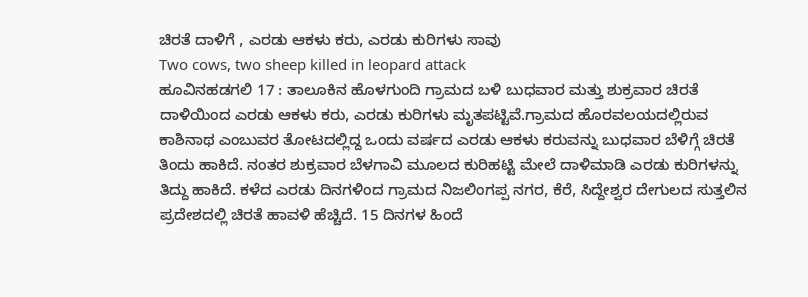ಚಿರತೆ ದಾಳಿಗೆ , ಎರಡು ಆಕಳು ಕರು, ಎರಡು ಕುರಿಗಳು ಸಾವು
Two cows, two sheep killed in leopard attack
ಹೂವಿನಹಡಗಲಿ 17 : ತಾಲೂಕಿನ ಹೊಳಗುಂದಿ ಗ್ರಾಮದ ಬಳಿ ಬುಧವಾರ ಮತ್ತು ಶುಕ್ರವಾರ ಚಿರತೆ ದಾಳಿಯಿಂದ ಎರಡು ಆಕಳು ಕರು, ಎರಡು ಕುರಿಗಳು ಮೃತಪಟ್ಟಿವೆ.ಗ್ರಾಮದ ಹೊರವಲಯದಲ್ಲಿರುವ ಕಾಶಿನಾಥ ಎಂಬುವರ ತೋಟದಲ್ಲಿದ್ದ ಒಂದು ವರ್ಷದ ಎರಡು ಆಕಳು ಕರುವನ್ನು ಬುಧವಾರ ಬೆಳಿಗ್ಗೆ ಚಿರತೆ ತಿಂದು ಹಾಕಿದೆ. ನಂತರ ಶುಕ್ರವಾರ ಬೆಳಗಾವಿ ಮೂಲದ ಕುರಿಹಟ್ಟಿ ಮೇಲೆ ದಾಳಿಮಾಡಿ ಎರಡು ಕುರಿಗಳನ್ನು ತಿದ್ದು ಹಾಕಿದೆ. ಕಳೆದ ಎರಡು ದಿನಗಳಿಂದ ಗ್ರಾಮದ ನಿಜಲಿಂಗಪ್ಪ ನಗರ, ಕೆರೆ, ಸಿದ್ದೇಶ್ವರ ದೇಗುಲದ ಸುತ್ತಲಿನ ಪ್ರದೇಶದಲ್ಲಿ ಚಿರತೆ ಹಾವಳಿ ಹೆಚ್ಚಿದೆ. 15 ದಿನಗಳ ಹಿಂದೆ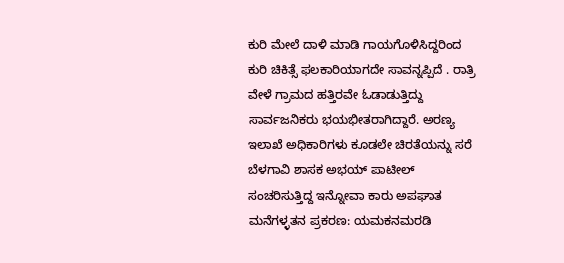ಕುರಿ ಮೇಲೆ ದಾಳಿ ಮಾಡಿ ಗಾಯಗೊಳಿಸಿದ್ದರಿಂದ ಕುರಿ ಚಿಕಿತ್ಸೆ ಫಲಕಾರಿಯಾಗದೇ ಸಾವನ್ನಪ್ಪಿದೆ . ರಾತ್ರಿ ವೇಳೆ ಗ್ರಾಮದ ಹತ್ತಿರವೇ ಓಡಾಡುತ್ತಿದ್ದು ಸಾರ್ವಜನಿಕರು ಭಯಭೀತರಾಗಿದ್ದಾರೆ. ಅರಣ್ಯ ಇಲಾಖೆ ಅಧಿಕಾರಿಗಳು ಕೂಡಲೇ ಚಿರತೆಯನ್ನು ಸರೆ
ಬೆಳಗಾವಿ ಶಾಸಕ ಅಭಯ್ ಪಾಟೀಲ್ ಸಂಚರಿಸುತ್ತಿದ್ದ ಇನ್ನೋವಾ ಕಾರು ಅಪಘಾತ
ಮನೆಗಳ್ಳತನ ಪ್ರಕರಣ: ಯಮಕನಮರಡಿ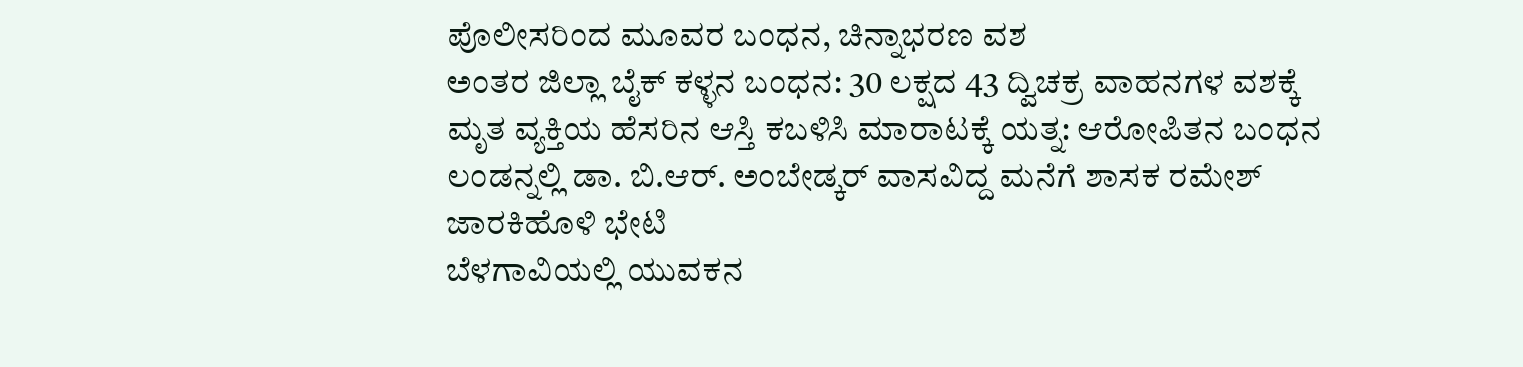ಪೊಲೀಸರಿಂದ ಮೂವರ ಬಂಧನ, ಚಿನ್ನಾಭರಣ ವಶ
ಅಂತರ ಜಿಲ್ಲಾ ಬೈಕ್ ಕಳ್ಳನ ಬಂಧನ: 30 ಲಕ್ಷದ 43 ದ್ವಿಚಕ್ರ ವಾಹನಗಳ ವಶಕ್ಕೆ
ಮೃತ ವ್ಯಕ್ತಿಯ ಹೆಸರಿನ ಆಸ್ತಿ ಕಬಳಿಸಿ ಮಾರಾಟಕ್ಕೆ ಯತ್ನ: ಆರೋಪಿತನ ಬಂಧನ
ಲಂಡನ್ನಲ್ಲಿ ಡಾ. ಬಿ.ಆರ್. ಅಂಬೇಡ್ಕರ್ ವಾಸವಿದ್ದ ಮನೆಗೆ ಶಾಸಕ ರಮೇಶ್ ಜಾರಕಿಹೊಳಿ ಭೇಟಿ
ಬೆಳಗಾವಿಯಲ್ಲಿ ಯುವಕನ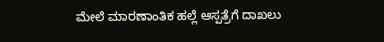ಮೇಲೆ ಮಾರಣಾಂತಿಕ ಹಲ್ಲೆ ಆಸ್ಪತ್ರೆಗೆ ದಾಖಲು